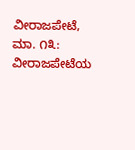ವೀರಾಜಪೇಟೆ, ಮಾ. ೧೩: ವೀರಾಜಪೇಟೆಯ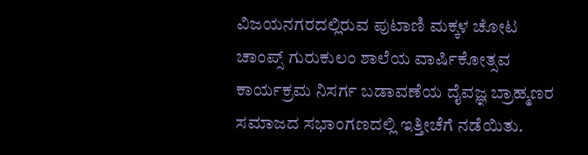ವಿಜಯನಗರದಲ್ಲಿರುವ ಪುಟಾಣಿ ಮಕ್ಕಳ ಚೋಟ ಚಾಂಪ್ಸ್ ಗುರುಕುಲಂ ಶಾಲೆಯ ವಾರ್ಷಿಕೋತ್ಸವ ಕಾರ್ಯಕ್ರಮ ನಿಸರ್ಗ ಬಡಾವಣೆಯ ದೈವಜ್ಞ ಬ್ರಾಹ್ಮಣರ ಸಮಾಜದ ಸಭಾಂಗಣದಲ್ಲಿ ಇತ್ತೀಚೆಗೆ ನಡೆಯಿತು.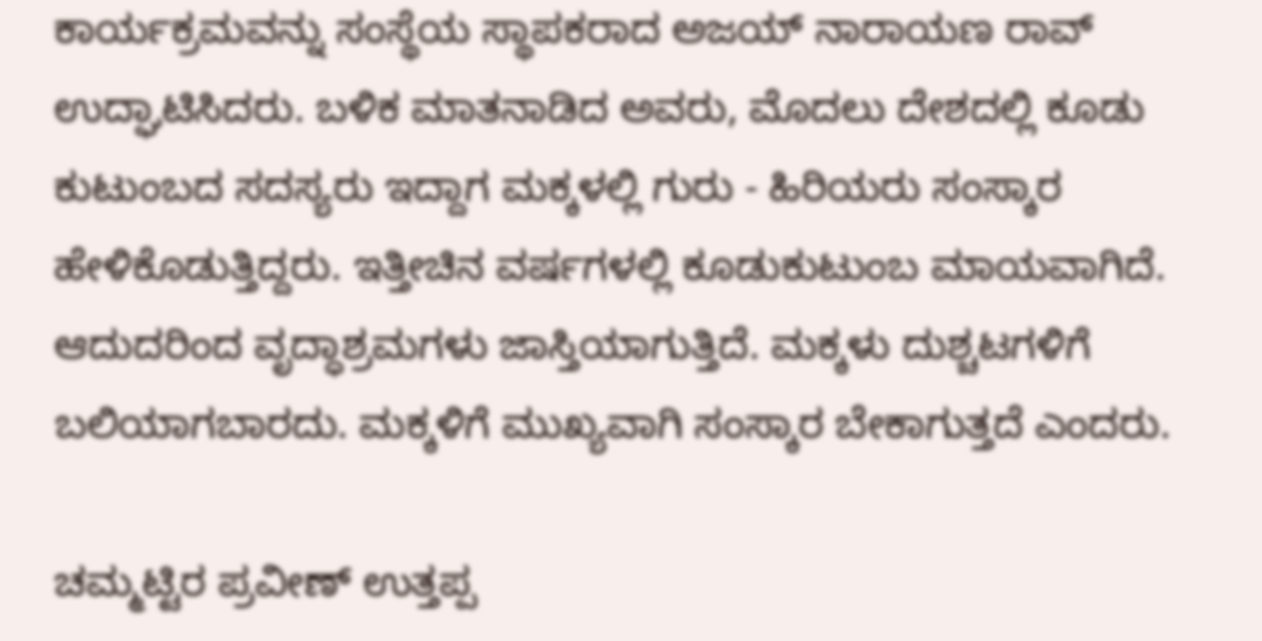ಕಾರ್ಯಕ್ರಮವನ್ನು ಸಂಸ್ಥೆಯ ಸ್ಥಾಪಕರಾದ ಅಜಯ್ ನಾರಾಯಣ ರಾವ್ ಉದ್ಘಾಟಿಸಿದರು. ಬಳಿಕ ಮಾತನಾಡಿದ ಅವರು, ಮೊದಲು ದೇಶದಲ್ಲಿ ಕೂಡು ಕುಟುಂಬದ ಸದಸ್ಯರು ಇದ್ದಾಗ ಮಕ್ಕಳಲ್ಲಿ ಗುರು - ಹಿರಿಯರು ಸಂಸ್ಕಾರ ಹೇಳಿಕೊಡುತ್ತಿದ್ದರು. ಇತ್ತೀಚಿನ ವರ್ಷಗಳಲ್ಲಿ ಕೂಡುಕುಟುಂಬ ಮಾಯವಾಗಿದೆ. ಆದುದರಿಂದ ವೃದ್ಧಾಶ್ರಮಗಳು ಜಾಸ್ತಿಯಾಗುತ್ತಿದೆ. ಮಕ್ಕಳು ದುಶ್ಚಟಗಳಿಗೆ ಬಲಿಯಾಗಬಾರದು. ಮಕ್ಕಳಿಗೆ ಮುಖ್ಯವಾಗಿ ಸಂಸ್ಕಾರ ಬೇಕಾಗುತ್ತದೆ ಎಂದರು.

ಚಮ್ಮಟ್ಟಿರ ಪ್ರವೀಣ್ ಉತ್ತಪ್ಪ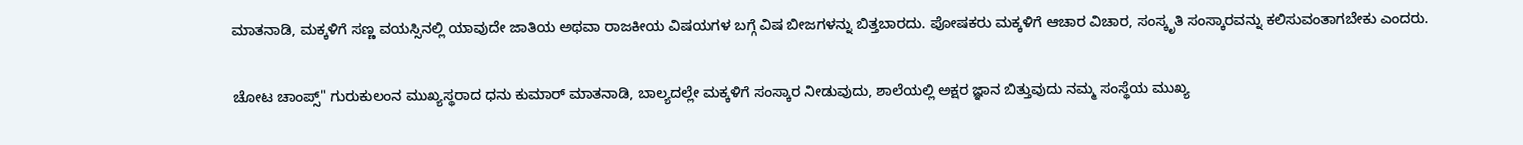ಮಾತನಾಡಿ, ಮಕ್ಕಳಿಗೆ ಸಣ್ಣ ವಯಸ್ಸಿನಲ್ಲಿ ಯಾವುದೇ ಜಾತಿಯ ಅಥವಾ ರಾಜಕೀಯ ವಿಷಯಗಳ ಬಗ್ಗೆ ವಿಷ ಬೀಜಗಳನ್ನು ಬಿತ್ತಬಾರದು. ಪೋಷಕರು ಮಕ್ಕಳಿಗೆ ಆಚಾರ ವಿಚಾರ, ಸಂಸ್ಕೃತಿ ಸಂಸ್ಕಾರವನ್ನು ಕಲಿಸುವಂತಾಗಬೇಕು ಎಂದರು.

ಚೋಟ ಚಾಂಪ್ಸ್" ಗುರುಕುಲಂನ ಮುಖ್ಯಸ್ಥರಾದ ಧನು ಕುಮಾರ್ ಮಾತನಾಡಿ, ಬಾಲ್ಯದಲ್ಲೇ ಮಕ್ಕಳಿಗೆ ಸಂಸ್ಕಾರ ನೀಡುವುದು, ಶಾಲೆಯಲ್ಲಿ ಅಕ್ಷರ ಜ್ಞಾನ ಬಿತ್ತುವುದು ನಮ್ಮ ಸಂಸ್ಥೆಯ ಮುಖ್ಯ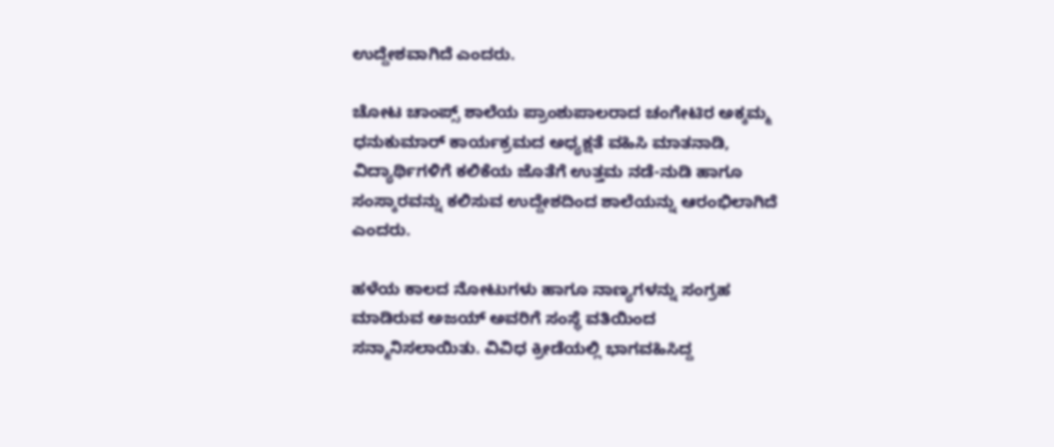ಉದ್ದೇಶವಾಗಿದೆ ಎಂದರು.

ಚೋಟ ಚಾಂಪ್ಸ್ ಶಾಲೆಯ ಪ್ರಾಂಶುಪಾಲರಾದ ಚಂಗೇಟಿರ ಅಕ್ಕಮ್ಮ ಧನುಕುಮಾರ್ ಕಾರ್ಯಕ್ರಮದ ಅಧ್ಯಕ್ಷತೆ ವಹಿಸಿ ಮಾತನಾಡಿ, ವಿದ್ಯಾರ್ಥಿಗಳಿಗೆ ಕಲಿಕೆಯ ಜೊತೆಗೆ ಉತ್ತಮ ನಡೆ-ನುಡಿ ಹಾಗೂ ಸಂಸ್ಕಾರವನ್ನು ಕಲಿಸುವ ಉದ್ದೇಶದಿಂದ ಶಾಲೆಯನ್ನು ಆರಂಭಿಲಾಗಿದೆ ಎಂದರು.

ಹಳೆಯ ಕಾಲದ ನೋಟುಗಳು ಹಾಗೂ ನಾಣ್ಯಗಳನ್ನು ಸಂಗ್ರಹ ಮಾಡಿರುವ ಅಜಯ್ ಅವರಿಗೆ ಸಂಸ್ಥೆ ವತಿಯಿಂದ ಸನ್ಮಾನಿಸಲಾಯಿತು. ವಿವಿಧ ಕ್ರೀಡೆಯಲ್ಲಿ ಭಾಗವಹಿಸಿದ್ದ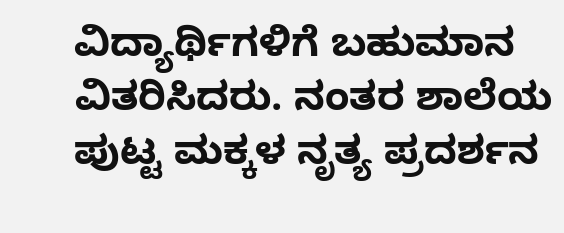ವಿದ್ಯಾರ್ಥಿಗಳಿಗೆ ಬಹುಮಾನ ವಿತರಿಸಿದರು. ನಂತರ ಶಾಲೆಯ ಪುಟ್ಟ ಮಕ್ಕಳ ನೃತ್ಯ ಪ್ರದರ್ಶನ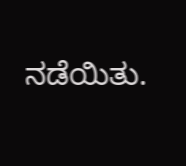ನಡೆಯಿತು.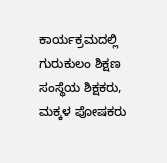ಕಾರ್ಯಕ್ರಮದಲ್ಲಿ ಗುರುಕುಲಂ ಶಿಕ್ಷಣ ಸಂಸ್ಥೆಯ ಶಿಕ್ಷಕರು, ಮಕ್ಕಳ ಪೋಷಕರು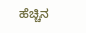ಹೆಚ್ಚಿನ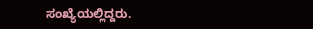ಸಂಖ್ಯೆಯಲ್ಲಿದ್ದರು.